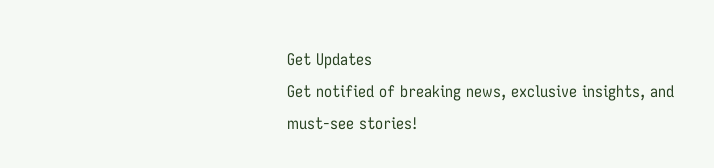Get Updates
Get notified of breaking news, exclusive insights, and must-see stories!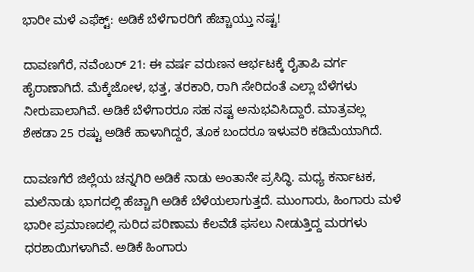ಭಾರೀ ಮಳೆ ಎಫೆಕ್ಟ್: ಅಡಿಕೆ ಬೆಳೆಗಾರರಿಗೆ ಹೆಚ್ಚಾಯ್ತು ನಷ್ಟ!

ದಾವಣಗೆರೆ, ನವೆಂಬರ್ 21: ಈ ವರ್ಷ ವರುಣನ ಆರ್ಭಟಕ್ಕೆ ರೈತಾಪಿ ವರ್ಗ ಹೈರಾಣಾಗಿದೆ. ಮೆಕ್ಕೆಜೋಳ, ಭತ್ತ, ತರಕಾರಿ, ರಾಗಿ ಸೇರಿದಂತೆ ಎಲ್ಲಾ ಬೆಳೆಗಳು ನೀರುಪಾಲಾಗಿವೆ. ಅಡಿಕೆ ಬೆಳೆಗಾರರೂ ಸಹ ನಷ್ಟ ಅನುಭವಿಸಿದ್ದಾರೆ. ಮಾತ್ರವಲ್ಲ ಶೇಕಡಾ 25 ರಷ್ಟು ಅಡಿಕೆ ಹಾಳಾಗಿದ್ದರೆ, ತೂಕ ಬಂದರೂ ಇಳುವರಿ ಕಡಿಮೆಯಾಗಿದೆ.

ದಾವಣಗೆರೆ ಜಿಲ್ಲೆಯ ಚನ್ನಗಿರಿ ಅಡಿಕೆ ನಾಡು ಅಂತಾನೇ ಪ್ರಸಿದ್ಧಿ. ಮಧ್ಯ ಕರ್ನಾಟಕ, ಮಲೆನಾಡು ಭಾಗದಲ್ಲಿ ಹೆಚ್ಚಾಗಿ ಅಡಿಕೆ ಬೆಳೆಯಲಾಗುತ್ತದೆ. ಮುಂಗಾರು, ಹಿಂಗಾರು ಮಳೆ ಭಾರೀ ಪ್ರಮಾಣದಲ್ಲಿ ಸುರಿದ ಪರಿಣಾಮ ಕೆಲವೆಡೆ ಫಸಲು ನೀಡುತ್ತಿದ್ದ ಮರಗಳು ಧರಶಾಯಿಗಳಾಗಿವೆ. ಅಡಿಕೆ ಹಿಂಗಾರು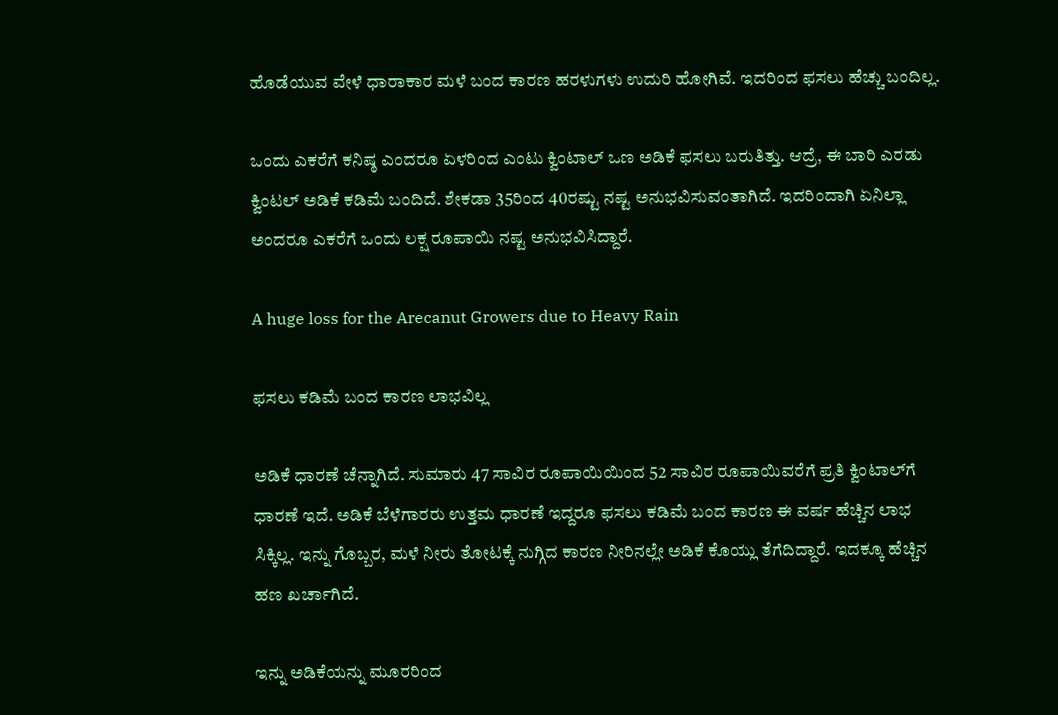ಹೊಡೆಯುವ ವೇಳೆ ಧಾರಾಕಾರ ಮಳೆ ಬಂದ ಕಾರಣ ಹರಳುಗಳು ಉದುರಿ ಹೋಗಿವೆ. ಇದರಿಂದ ಫಸಲು ಹೆಚ್ಚು ಬಂದಿಲ್ಲ‌.

ಒಂದು ಎಕರೆಗೆ ಕನಿಷ್ಠ ಎಂದರೂ ಏಳರಿಂದ ಎಂಟು ಕ್ವಿಂಟಾಲ್ ಒಣ ಅಡಿಕೆ ಫಸಲು ಬರುತಿತ್ತು. ಆದ್ರೆ, ಈ ಬಾರಿ ಎರಡು ಕ್ವಿಂಟಲ್ ಅಡಿಕೆ‌ ಕಡಿಮೆ ಬಂದಿದೆ. ಶೇಕಡಾ 35ರಿಂದ 40ರಷ್ಟು ನಷ್ಟ ಅನುಭವಿಸುವಂತಾಗಿದೆ. ಇದರಿಂದಾಗಿ ಏನಿಲ್ಲಾ ಅಂದರೂ ಎಕರೆಗೆ ಒಂದು ಲಕ್ಷ ರೂಪಾಯಿ ನಷ್ಟ ಅನುಭವಿಸಿದ್ದಾರೆ.

A huge loss for the Arecanut Growers due to Heavy Rain

ಫಸಲು ಕಡಿಮೆ ಬಂದ ಕಾರಣ ಲಾಭವಿಲ್ಲ

ಅಡಿಕೆ ಧಾರಣೆ ಚೆನ್ನಾಗಿದೆ. ಸುಮಾರು 47 ಸಾವಿರ ರೂಪಾಯಿಯಿಂದ 52 ಸಾವಿರ ರೂಪಾಯಿವರೆಗೆ ಪ್ರತಿ ಕ್ವಿಂಟಾಲ್‌ಗೆ ಧಾರಣೆ ಇದೆ‌. ಅಡಿಕೆ ಬೆಳೆಗಾರರು ಉತ್ತಮ ಧಾರಣೆ ಇದ್ದರೂ ಫಸಲು ಕಡಿಮೆ ಬಂದ ಕಾರಣ ಈ ವರ್ಷ ಹೆಚ್ಚಿನ ಲಾಭ ಸಿಕ್ಕಿಲ್ಲ. ಇನ್ನು ಗೊಬ್ಬರ, ಮಳೆ ನೀರು ತೋಟಕ್ಕೆ ನುಗ್ಗಿದ ಕಾರಣ ನೀರಿನಲ್ಲೇ ಅಡಿಕೆ ಕೊಯ್ಲು ತೆಗೆದಿದ್ದಾರೆ. ಇದಕ್ಕೂ ಹೆಚ್ಚಿನ ಹಣ ಖರ್ಚಾಗಿದೆ.

ಇನ್ನು ಅಡಿಕೆಯನ್ನು ಮೂರರಿಂದ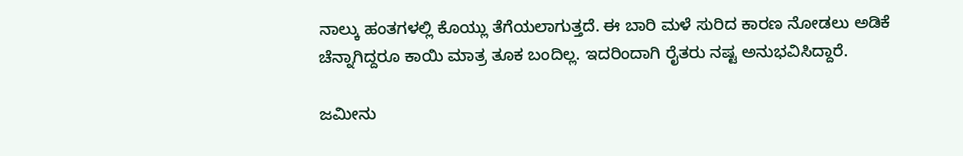ನಾಲ್ಕು ಹಂತಗಳಲ್ಲಿ ಕೊಯ್ಲು ತೆಗೆಯಲಾಗುತ್ತದೆ. ಈ ಬಾರಿ ಮಳೆ ಸುರಿದ ಕಾರಣ ನೋಡಲು ಅಡಿಕೆ ಚೆನ್ನಾಗಿದ್ದರೂ ಕಾಯಿ ಮಾತ್ರ ತೂಕ ಬಂದಿಲ್ಲ. ಇದರಿಂದಾಗಿ ರೈತರು ನಷ್ಟ ಅನುಭವಿಸಿದ್ದಾರೆ.

ಜಮೀನು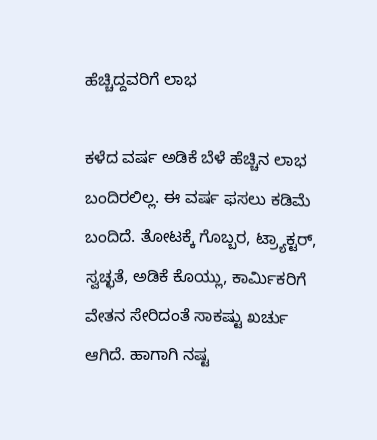ಹೆಚ್ಚಿದ್ದವರಿಗೆ ಲಾಭ

ಕಳೆದ ವರ್ಷ ಅಡಿಕೆ ಬೆಳೆ ಹೆಚ್ಚಿನ ಲಾಭ ಬಂದಿರಲಿಲ್ಲ. ಈ ವರ್ಷ ಫಸಲು ಕಡಿಮೆ ಬಂದಿದೆ. ತೋಟಕ್ಕೆ ಗೊಬ್ಬರ, ಟ್ರ್ಯಾಕ್ಟರ್, ಸ್ವಚ್ಛತೆ, ಅಡಿಕೆ ಕೊಯ್ಲು, ಕಾರ್ಮಿಕರಿಗೆ ವೇತನ ಸೇರಿದಂತೆ ಸಾಕಷ್ಟು ಖರ್ಚು ಆಗಿದೆ. ಹಾಗಾಗಿ ನಷ್ಟ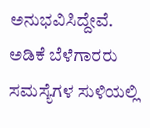ಅನುಭವಿಸಿದ್ದೇವೆ. ಅಡಿಕೆ ಬೆಳೆಗಾರರು ಸಮಸ್ಯೆಗಳ ಸುಳಿಯಲ್ಲಿ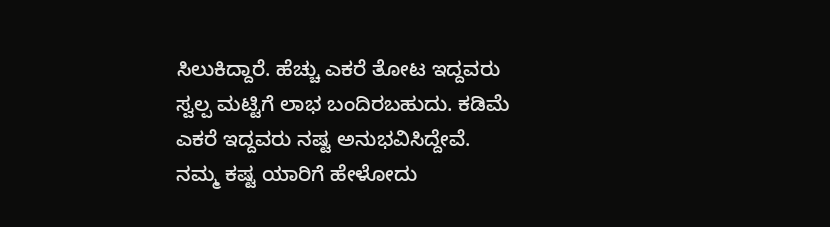ಸಿಲುಕಿದ್ದಾರೆ. ಹೆಚ್ಚು ಎಕರೆ ತೋಟ ಇದ್ದವರು ಸ್ವಲ್ಪ ಮಟ್ಟಿಗೆ ಲಾಭ ಬಂದಿರಬಹುದು. ಕಡಿಮೆ ಎಕರೆ ಇದ್ದವರು ನಷ್ಟ ಅನುಭವಿಸಿದ್ದೇವೆ. ನಮ್ಮ ಕಷ್ಟ ಯಾರಿಗೆ ಹೇಳೋದು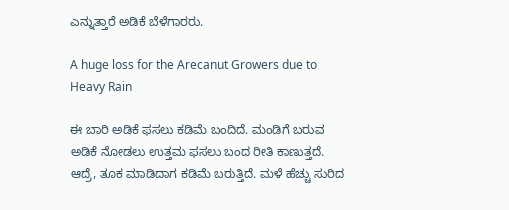ಎನ್ನುತ್ತಾರೆ ಅಡಿಕೆ ಬೆಳೆಗಾರರು.

A huge loss for the Arecanut Growers due to Heavy Rain

ಈ ಬಾರಿ ಅಡಿಕೆ‌ ಫಸಲು ಕಡಿಮೆ ಬಂದಿದೆ. ಮಂಡಿಗೆ ಬರುವ ಅಡಿಕೆ ನೋಡಲು ಉತ್ತಮ ಫಸಲು ಬಂದ ರೀತಿ ಕಾಣುತ್ತದೆ. ಆದ್ರೆ, ತೂಕ ಮಾಡಿದಾಗ ಕಡಿಮೆ ಬರುತ್ತಿದೆ. ಮಳೆ ಹೆಚ್ಚು ಸುರಿದ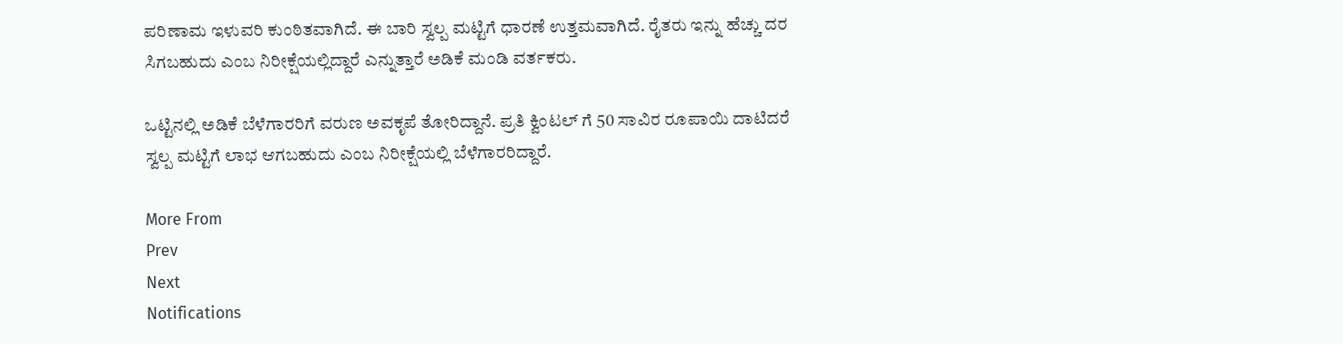ಪರಿಣಾಮ ಇಳುವರಿ ಕುಂಠಿತವಾಗಿದೆ‌. ಈ ಬಾರಿ ಸ್ವಲ್ಪ ಮಟ್ಟಿಗೆ ಧಾರಣೆ ಉತ್ತಮವಾಗಿದೆ. ರೈತರು ಇನ್ನು ಹೆಚ್ಚು ದರ ಸಿಗಬಹುದು ಎಂಬ ನಿರೀಕ್ಷೆಯಲ್ಲಿದ್ದಾರೆ ಎನ್ನುತ್ತಾರೆ ಅಡಿಕೆ ಮಂಡಿ ವರ್ತಕರು‌.

ಒಟ್ಟಿನಲ್ಲಿ ಅಡಿಕೆ ಬೆಳೆಗಾರರಿಗೆ ವರುಣ ಅವಕೃಪೆ ತೋರಿದ್ದಾನೆ. ಪ್ರತಿ ಕ್ವಿಂಟಲ್ ಗೆ 50 ಸಾವಿರ ರೂಪಾಯಿ ದಾಟಿದರೆ ಸ್ವಲ್ಪ ಮಟ್ಟಿಗೆ ಲಾಭ ಆಗಬಹುದು ಎಂಬ ನಿರೀಕ್ಷೆಯಲ್ಲಿ ಬೆಳೆಗಾರರಿದ್ದಾರೆ.

More From
Prev
Next
Notifications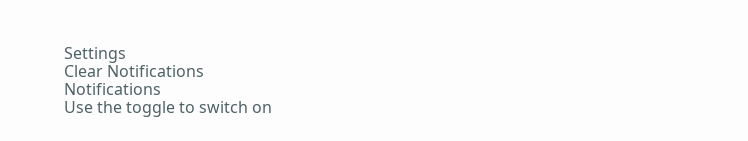Settings
Clear Notifications
Notifications
Use the toggle to switch on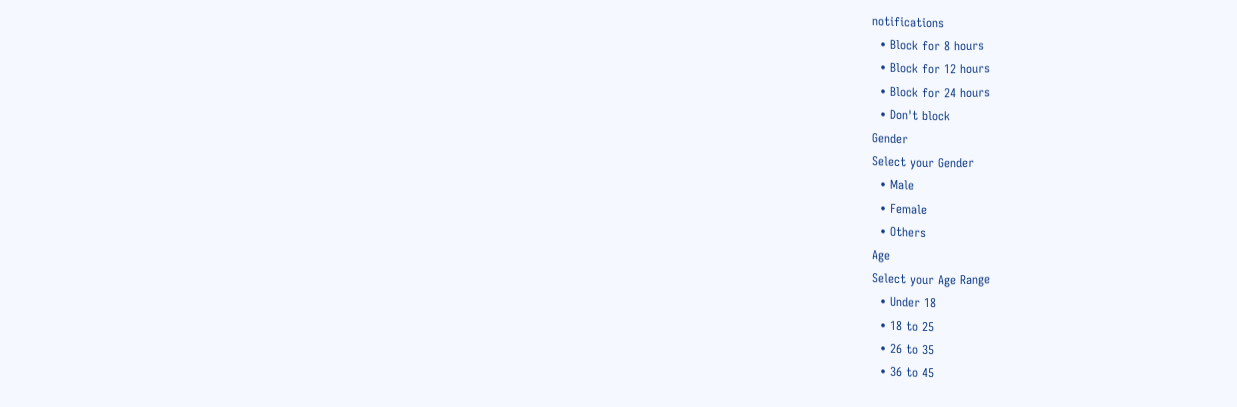notifications
  • Block for 8 hours
  • Block for 12 hours
  • Block for 24 hours
  • Don't block
Gender
Select your Gender
  • Male
  • Female
  • Others
Age
Select your Age Range
  • Under 18
  • 18 to 25
  • 26 to 35
  • 36 to 45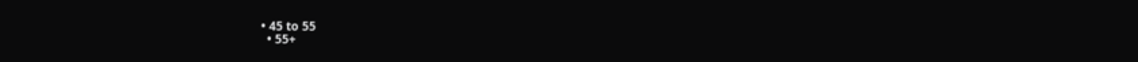• 45 to 55
  • 55+